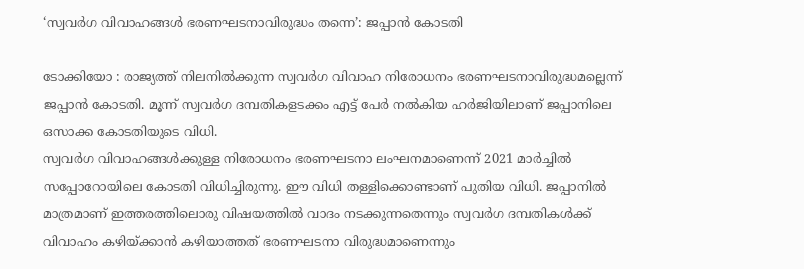‘സ്വവര്‍ഗ വിവാഹങ്ങള്‍ ഭരണഘടനാവിരുദ്ധം തന്നെ’: ജപ്പാന്‍ കോടതി

ടോക്കിയോ : രാജ്യത്ത് നിലനില്‍ക്കുന്ന സ്വവര്‍ഗ വിവാഹ നിരോധനം ഭരണഘടനാവിരുദ്ധമല്ലെന്ന് ജപ്പാന്‍ കോടതി. മൂന്ന് സ്വവര്‍ഗ ദമ്പതികളടക്കം എട്ട് പേര്‍ നല്‍കിയ ഹര്‍ജിയിലാണ് ജപ്പാനിലെ ഒസാക്ക കോടതിയുടെ വിധി.
സ്വവര്‍ഗ വിവാഹങ്ങള്‍ക്കുള്ള നിരോധനം ഭരണഘടനാ ലംഘനമാണെന്ന് 2021 മാര്‍ച്ചില്‍ സപ്പോറോയിലെ കോടതി വിധിച്ചിരുന്നു. ഈ വിധി തള്ളിക്കൊണ്ടാണ് പുതിയ വിധി. ജപ്പാനില്‍ മാത്രമാണ് ഇത്തരത്തിലൊരു വിഷയത്തില്‍ വാദം നടക്കുന്നതെന്നും സ്വവര്‍ഗ ദമ്പതികള്‍ക്ക് വിവാഹം കഴിയ്ക്കാന്‍ കഴിയാത്തത് ഭരണഘടനാ വിരുദ്ധമാണെന്നും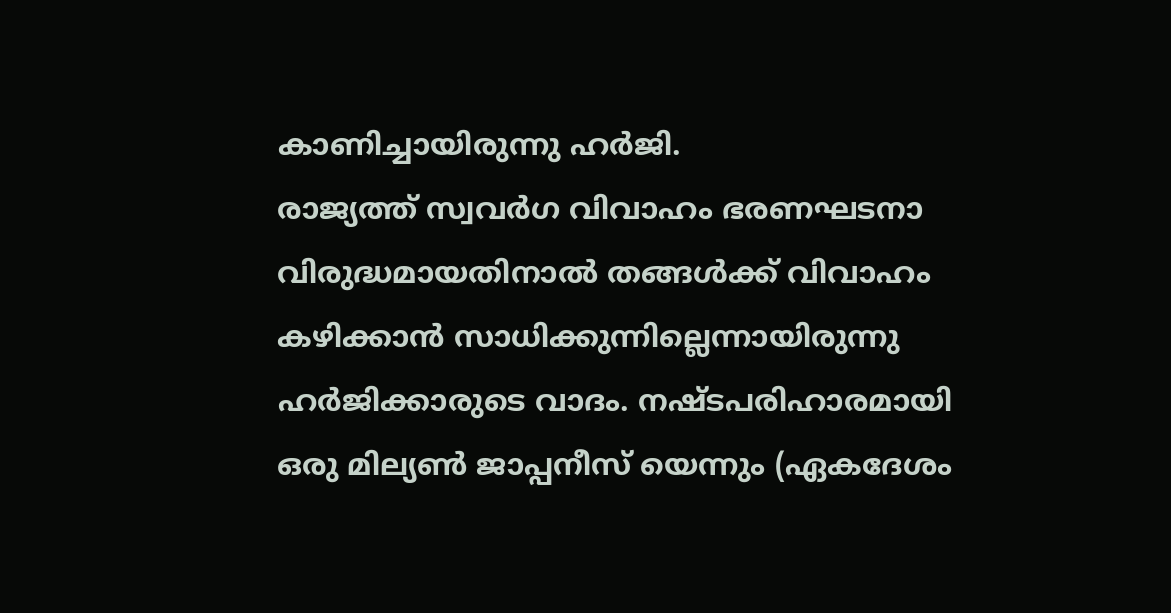കാണിച്ചായിരുന്നു ഹര്‍ജി.
രാജ്യത്ത് സ്വവര്‍ഗ വിവാഹം ഭരണഘടനാ വിരുദ്ധമായതിനാല്‍ തങ്ങള്‍ക്ക് വിവാഹം കഴിക്കാന്‍ സാധിക്കുന്നില്ലെന്നായിരുന്നു ഹര്‍ജിക്കാരുടെ വാദം. നഷ്ടപരിഹാരമായി ഒരു മില്യണ്‍ ജാപ്പനീസ് യെന്നും (ഏകദേശം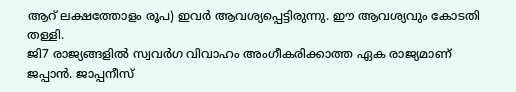ആറ് ലക്ഷത്തോളം രൂപ) ഇവര്‍ ആവശ്യപ്പെട്ടിരുന്നു. ഈ ആവശ്യവും കോടതി തള്ളി.
ജി7 രാജ്യങ്ങളില്‍ സ്വവര്‍ഗ വിവാഹം അംഗീകരിക്കാത്ത ഏക രാജ്യമാണ് ജപ്പാന്‍. ജാപ്പനീസ്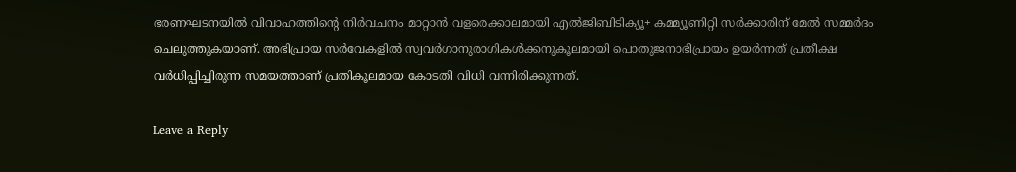ഭരണഘടനയില്‍ വിവാഹത്തിന്റെ നിര്‍വചനം മാറ്റാന്‍ വളരെക്കാലമായി എല്‍ജിബിടിക്യൂ+ കമ്മ്യൂണിറ്റി സര്‍ക്കാരിന് മേല്‍ സമ്മര്‍ദം ചെലുത്തുകയാണ്. അഭിപ്രായ സര്‍വേകളില്‍ സ്വവര്‍ഗാനുരാഗികള്‍ക്കനുകൂലമായി പൊതുജനാഭിപ്രായം ഉയര്‍ന്നത് പ്രതീക്ഷ വര്‍ധിപ്പിച്ചിരുന്ന സമയത്താണ് പ്രതികൂലമായ കോടതി വിധി വന്നിരിക്കുന്നത്.

Leave a Reply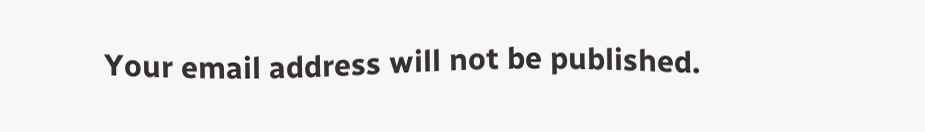Your email address will not be published.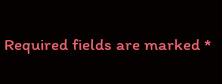Required fields are marked *